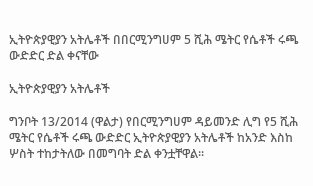ኢትዮጵያዊያን አትሌቶች በበርሚንግሀም 5 ሺሕ ሜትር የሴቶች ሩጫ ውድድር ድል ቀናቸው

ኢትዮጵያዊያን አትሌቶች

ግንቦት 13/2014 (ዋልታ) የበርሚንግሀም ዳይመንድ ሊግ የ5 ሺሕ ሜትር የሴቶች ሩጫ ውድድር ኢትዮጵያዊያን አትሌቶች ከአንድ እስከ ሦስት ተከታትለው በመግባት ድል ቀንቷቸዋል።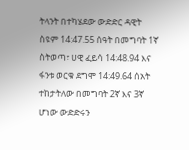ትላንት በተካሄደው ውድድር ዳዊት ስዩም 14:47.55 ሰዓት በመግባት 1ኛ ስትወጣ፣ ሀዊ ፈይሳ 14:48.94 እና ፋንቱ ወርቁ ደግሞ 14:49.64 ሰአት ተከታትለው በመግባት 2ኛ እና 3ኛ ሆነው ውድድሩን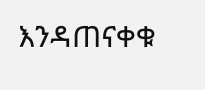እንዳጠናቀቁ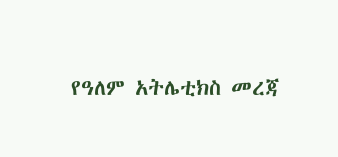የዓለም አትሌቲክስ መረጃ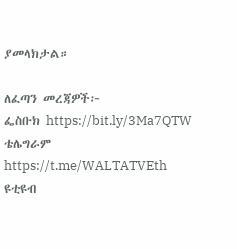ያመላክታል።

ለፈጣን መረጃዎች፦
ፌስቡክ https://bit.ly/3Ma7QTW
ቴሌግራም https://t.me/WALTATVEth
ዩቲዩብ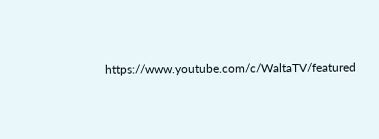https://www.youtube.com/c/WaltaTV/featured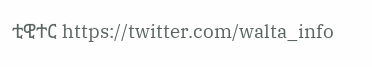ቲዊተር https://twitter.com/walta_info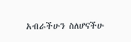አብራችሁን ስለሆናችሁ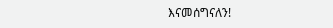እናመሰግናለን!